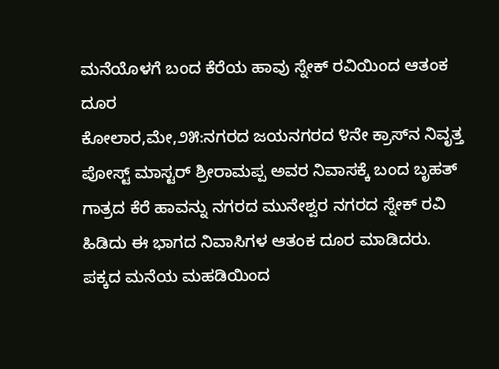ಮನೆಯೊಳಗೆ ಬಂದ ಕೆರೆಯ ಹಾವು ಸ್ನೇಕ್ ರವಿಯಿಂದ ಆತಂಕ ದೂರ
ಕೋಲಾರ,ಮೇ,೨೫:ನಗರದ ಜಯನಗರದ ೪ನೇ ಕ್ರಾಸ್‌ನ ನಿವೃತ್ತ ಪೋಸ್ಟ್ ಮಾಸ್ಟರ್ ಶ್ರೀರಾಮಪ್ಪ ಅವರ ನಿವಾಸಕ್ಕೆ ಬಂದ ಬೃಹತ್ ಗಾತ್ರದ ಕೆರೆ ಹಾವನ್ನು ನಗರದ ಮುನೇಶ್ವರ ನಗರದ ಸ್ನೇಕ್ ರವಿ ಹಿಡಿದು ಈ ಭಾಗದ ನಿವಾಸಿಗಳ ಆತಂಕ ದೂರ ಮಾಡಿದರು.
ಪಕ್ಕದ ಮನೆಯ ಮಹಡಿಯಿಂದ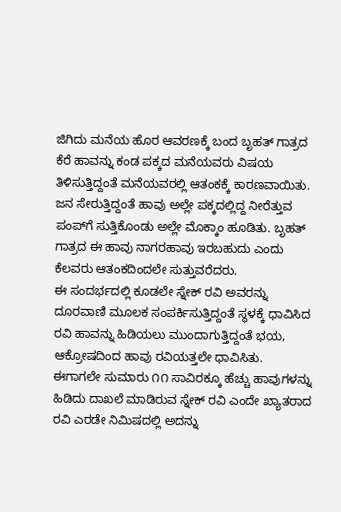ಜಿಗಿದು ಮನೆಯ ಹೊರ ಆವರಣಕ್ಕೆ ಬಂದ ಬೃಹತ್ ಗಾತ್ರದ ಕೆರೆ ಹಾವನ್ನು ಕಂಡ ಪಕ್ಕದ ಮನೆಯವರು ವಿಷಯ ತಿಳಿಸುತ್ತಿದ್ದಂತೆ ಮನೆಯವರಲ್ಲಿ ಆತಂಕಕ್ಕೆ ಕಾರಣವಾಯಿತು.
ಜನ ಸೇರುತ್ತಿದ್ದಂತೆ ಹಾವು ಅಲ್ಲೇ ಪಕ್ಕದಲ್ಲಿದ್ದ ನೀರೆತ್ತುವ ಪಂಪ್‌ಗೆ ಸುತ್ತಿಕೊಂಡು ಅಲ್ಲೇ ಮೊಕ್ಕಾಂ ಹೂಡಿತು. ಬೃಹತ್ ಗಾತ್ರದ ಈ ಹಾವು ನಾಗರಹಾವು ಇರಬಹುದು ಎಂದು ಕೆಲವರು ಆತಂಕದಿಂದಲೇ ಸುತ್ತುವರೆದರು.
ಈ ಸಂದರ್ಭದಲ್ಲಿ ಕೂಡಲೇ ಸ್ನೇಕ್ ರವಿ ಅವರನ್ನು ದೂರವಾಣಿ ಮೂಲಕ ಸಂಪರ್ಕಿಸುತ್ತಿದ್ದಂತೆ ಸ್ಥಳಕ್ಕೆ ಧಾವಿಸಿದ ರವಿ ಹಾವನ್ನು ಹಿಡಿಯಲು ಮುಂದಾಗುತ್ತಿದ್ದಂತೆ ಭಯ, ಆಕ್ರೋಷದಿಂದ ಹಾವು ರವಿಯತ್ತಲೇ ಧಾವಿಸಿತು.
ಈಗಾಗಲೇ ಸುಮಾರು ೧೧ ಸಾವಿರಕ್ಕೂ ಹೆಚ್ಚು ಹಾವುಗಳನ್ನು ಹಿಡಿದು ದಾಖಲೆ ಮಾಡಿರುವ ಸ್ನೇಕ್ ರವಿ ಎಂದೇ ಖ್ಯಾತರಾದ ರವಿ ಎರಡೇ ನಿಮಿಷದಲ್ಲಿ ಅದನ್ನು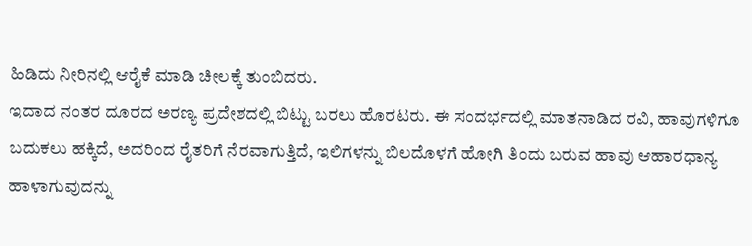ಹಿಡಿದು ನೀರಿನಲ್ಲಿ ಆರೈಕೆ ಮಾಡಿ ಚೀಲಕ್ಕೆ ತುಂಬಿದರು.
ಇದಾದ ನಂತರ ದೂರದ ಅರಣ್ಯ ಪ್ರದೇಶದಲ್ಲಿ ಬಿಟ್ಟು ಬರಲು ಹೊರಟರು. ಈ ಸಂದರ್ಭದಲ್ಲಿ ಮಾತನಾಡಿದ ರವಿ, ಹಾವುಗಳಿಗೂ ಬದುಕಲು ಹಕ್ಕಿದೆ, ಅದರಿಂದ ರೈತರಿಗೆ ನೆರವಾಗುತ್ತಿದೆ, ಇಲಿಗಳನ್ನು ಬಿಲದೊಳಗೆ ಹೋಗಿ ತಿಂದು ಬರುವ ಹಾವು ಆಹಾರಧಾನ್ಯ ಹಾಳಾಗುವುದನ್ನು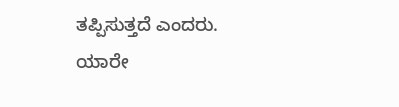ತಪ್ಪಿಸುತ್ತದೆ ಎಂದರು.
ಯಾರೇ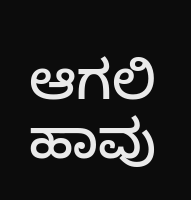ಆಗಲಿ ಹಾವು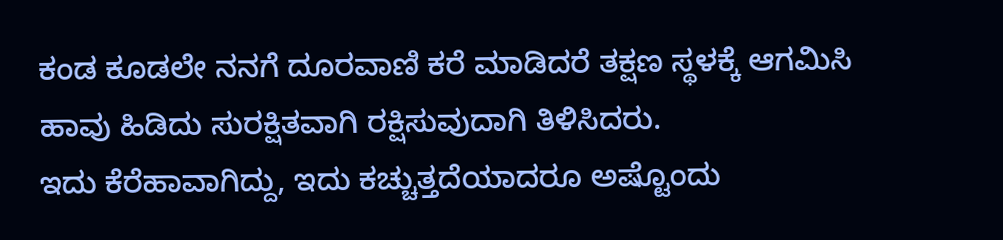ಕಂಡ ಕೂಡಲೇ ನನಗೆ ದೂರವಾಣಿ ಕರೆ ಮಾಡಿದರೆ ತಕ್ಷಣ ಸ್ಥಳಕ್ಕೆ ಆಗಮಿಸಿ ಹಾವು ಹಿಡಿದು ಸುರಕ್ಷಿತವಾಗಿ ರಕ್ಷಿಸುವುದಾಗಿ ತಿಳಿಸಿದರು.
ಇದು ಕೆರೆಹಾವಾಗಿದ್ದು, ಇದು ಕಚ್ಚುತ್ತದೆಯಾದರೂ ಅಷ್ಟೊಂದು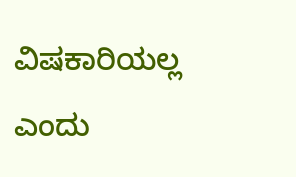ವಿಷಕಾರಿಯಲ್ಲ ಎಂದು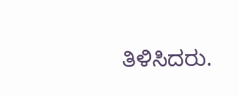ತಿಳಿಸಿದರು.